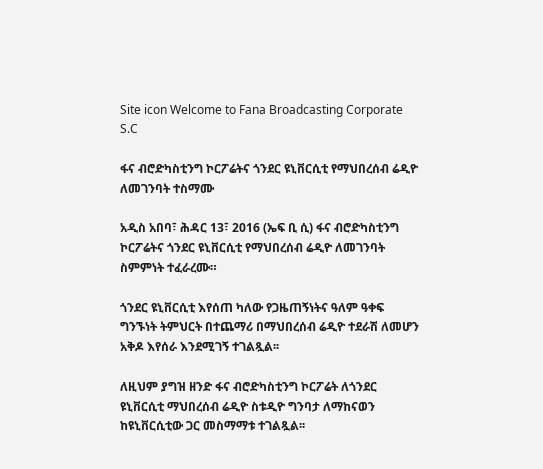Site icon Welcome to Fana Broadcasting Corporate S.C

ፋና ብሮድካስቲንግ ኮርፖሬትና ጎንደር ዩኒቨርሲቲ የማህበረሰብ ሬዲዮ ለመገንባት ተስማሙ

አዲስ አበባ፣ ሕዳር 13፣ 2016 (ኤፍ ቢ ሲ) ፋና ብሮድካስቲንግ ኮርፖሬትና ጎንደር ዩኒቨርሲቲ የማህበረሰብ ሬዲዮ ለመገንባት ስምምነት ተፈራረሙ።

ጎንደር ዩኒቨርሲቲ እየሰጠ ካለው የጋዜጠኝነትና ዓለም ዓቀፍ ግንኙነት ትምህርት በተጨማሪ በማህበረሰብ ሬዲዮ ተደራሽ ለመሆን አቅዶ እየሰራ እንደሚገኝ ተገልጿል፡፡

ለዚህም ያግዝ ዘንድ ፋና ብሮድካስቲንግ ኮርፖሬት ለጎንደር ዩኒቨርሲቲ ማህበረሰብ ሬዲዮ ስቱዲዮ ግንባታ ለማከናወን ከዩኒቨርሲቲው ጋር መስማማቱ ተገልጿል፡፡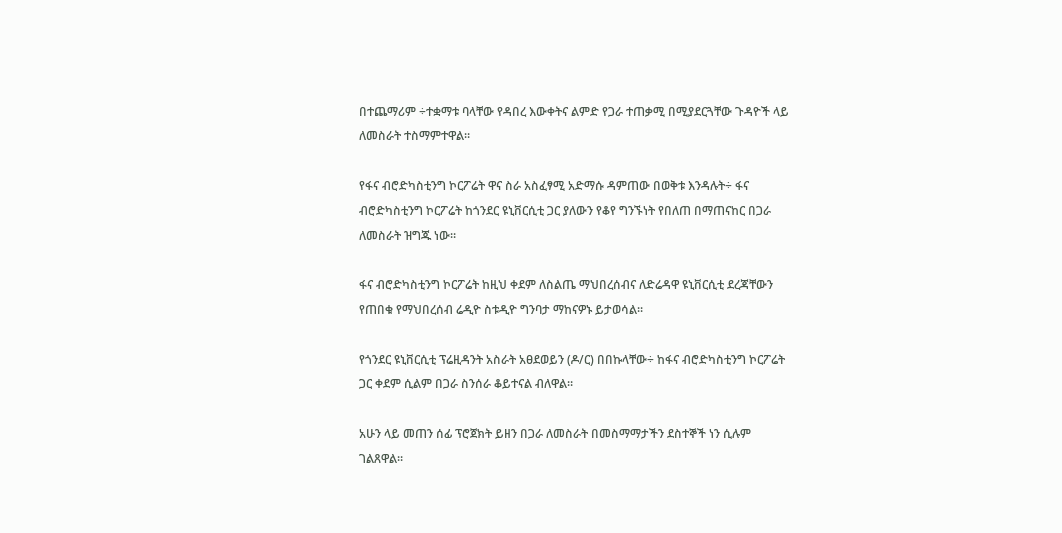በተጨማሪም ÷ተቋማቱ ባላቸው የዳበረ እውቀትና ልምድ የጋራ ተጠቃሚ በሚያደርጓቸው ጉዳዮች ላይ ለመስራት ተስማምተዋል።

የፋና ብሮድካስቲንግ ኮርፖሬት ዋና ስራ አስፈፃሚ አድማሱ ዳምጠው በወቅቱ እንዳሉት÷ ፋና ብሮድካስቲንግ ኮርፖሬት ከጎንደር ዩኒቨርሲቲ ጋር ያለውን የቆየ ግንኙነት የበለጠ በማጠናከር በጋራ ለመስራት ዝግጁ ነው።

ፋና ብሮድካስቲንግ ኮርፖሬት ከዚህ ቀደም ለስልጤ ማህበረሰብና ለድሬዳዋ ዩኒቨርሲቲ ደረጃቸውን የጠበቁ የማህበረሰብ ሬዲዮ ስቱዲዮ ግንባታ ማከናዎኑ ይታወሳል፡፡

የጎንደር ዩኒቨርሲቲ ፕሬዚዳንት አስራት አፀደወይን (ዶ/ር) በበኩላቸው÷ ከፋና ብሮድካስቲንግ ኮርፖሬት ጋር ቀደም ሲልም በጋራ ስንሰራ ቆይተናል ብለዋል።

አሁን ላይ መጠን ሰፊ ፕሮጀክት ይዘን በጋራ ለመስራት በመስማማታችን ደስተኞች ነን ሲሉም ገልጸዋል።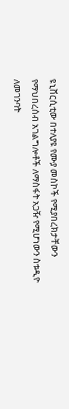ዩኒቨርሲቲው በተለያዩ የሙያ መስኮች የሚያበረክታቸውን የማህበረሰብ አገልግሎቶች ለማስፋት አጋዥ የሚሆነውን ስቱዲዮ ለመገንባት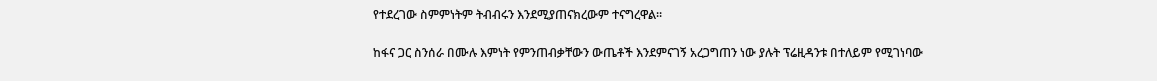የተደረገው ስምምነትም ትብብሩን እንደሚያጠናክረውም ተናግረዋል።

ከፋና ጋር ስንሰራ በሙሉ እምነት የምንጠብቃቸውን ውጤቶች እንደምናገኝ አረጋግጠን ነው ያሉት ፕሬዚዳንቱ በተለይም የሚገነባው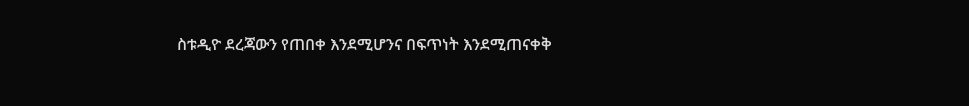ስቱዲዮ ደረጃውን የጠበቀ እንደሚሆንና በፍጥነት እንደሚጠናቀቅ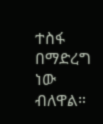ተስፋ በማድረግ ነው ብለዋል።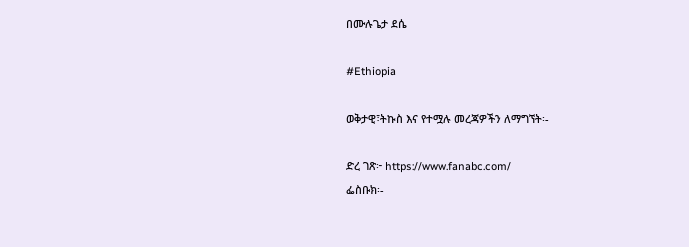በሙሉጌታ ደሴ

#Ethiopia

ወቅታዊ፣ትኩስ እና የተሟሉ መረጃዎችን ለማግኘት፡-

ድረ ገጽ፦ https://www.fanabc.com/
ፌስቡክ፡-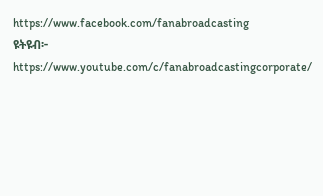https://www.facebook.com/fanabroadcasting
ዩትዩብ፦ https://www.youtube.com/c/fanabroadcastingcorporate/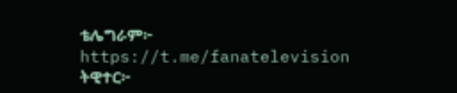ቴሌግራም፦ https://t.me/fanatelevision
ትዊተር፦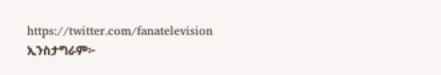https://twitter.com/fanatelevision
ኢንስታግራም፦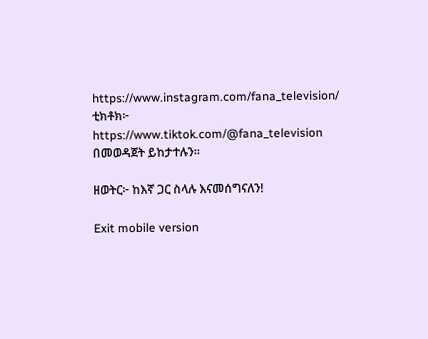https://www.instagram.com/fana_television/
ቲክቶክ፦ https://www.tiktok.com/@fana_television በመወዳጀት ይከታተሉን፡፡

ዘወትር፦ ከእኛ ጋር ስላሉ እናመሰግናለን!

Exit mobile version